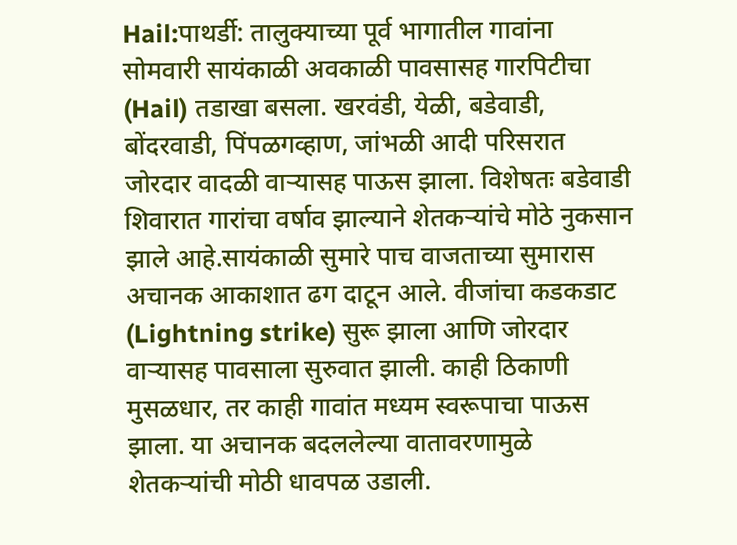Hail:पाथर्डी: तालुक्याच्या पूर्व भागातील गावांना सोमवारी सायंकाळी अवकाळी पावसासह गारपिटीचा (Hail) तडाखा बसला. खरवंडी, येळी, बडेवाडी, बोंदरवाडी, पिंपळगव्हाण, जांभळी आदी परिसरात जोरदार वादळी वाऱ्यासह पाऊस झाला. विशेषतः बडेवाडी शिवारात गारांचा वर्षाव झाल्याने शेतकऱ्यांचे मोठे नुकसान झाले आहे.सायंकाळी सुमारे पाच वाजताच्या सुमारास अचानक आकाशात ढग दाटून आले. वीजांचा कडकडाट (Lightning strike) सुरू झाला आणि जोरदार वाऱ्यासह पावसाला सुरुवात झाली. काही ठिकाणी मुसळधार, तर काही गावांत मध्यम स्वरूपाचा पाऊस झाला. या अचानक बदललेल्या वातावरणामुळे शेतकऱ्यांची मोठी धावपळ उडाली.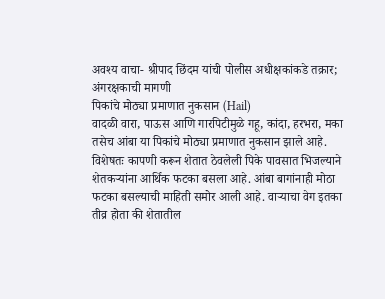अवश्य वाचा- श्रीपाद छिंदम यांची पोलीस अधीक्षकांकडे तक्रार; अंगरक्षकाची मागणी
पिकांचे मोठ्या प्रमाणात नुकसान (Hail)
वादळी वारा, पाऊस आणि गारपिटीमुळे गहू, कांदा, हरभरा, मका तसेच आंबा या पिकांचे मोठ्या प्रमाणात नुकसान झाले आहे. विशेषतः कापणी करून शेतात ठेवलेली पिके पावसात भिजल्याने शेतकऱ्यांना आर्थिक फटका बसला आहे. आंबा बागांनाही मोठा फटका बसल्याची माहिती समोर आली आहे. वाऱ्याचा वेग इतका तीव्र होता की शेतातील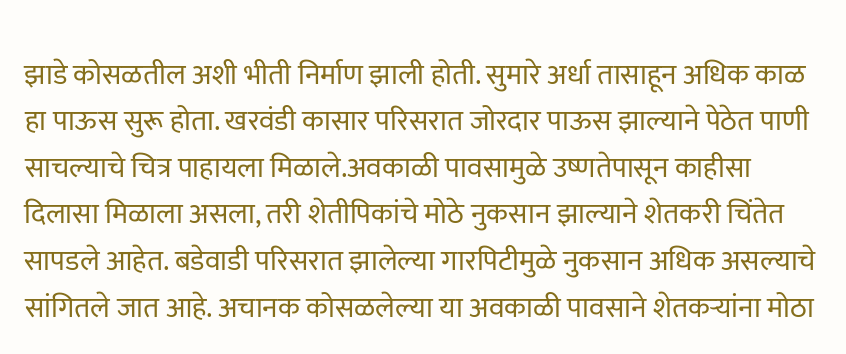झाडे कोसळतील अशी भीती निर्माण झाली होती. सुमारे अर्धा तासाहून अधिक काळ हा पाऊस सुरू होता. खरवंडी कासार परिसरात जोरदार पाऊस झाल्याने पेठेत पाणी साचल्याचे चित्र पाहायला मिळाले.अवकाळी पावसामुळे उष्णतेपासून काहीसा दिलासा मिळाला असला, तरी शेतीपिकांचे मोठे नुकसान झाल्याने शेतकरी चिंतेत सापडले आहेत. बडेवाडी परिसरात झालेल्या गारपिटीमुळे नुकसान अधिक असल्याचे सांगितले जात आहे. अचानक कोसळलेल्या या अवकाळी पावसाने शेतकऱ्यांना मोठा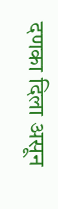दणका दिला असून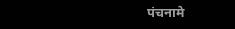पंचनामे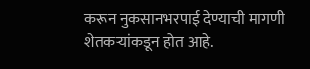करून नुकसानभरपाई देण्याची मागणी शेतकऱ्यांकडून होत आहे.